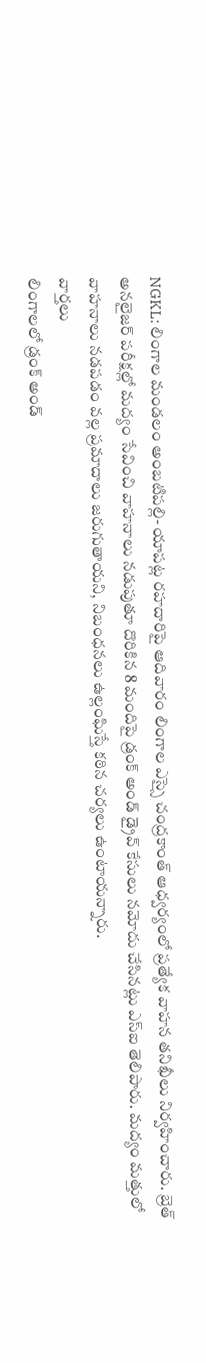NGKL: లింగాల మండలం అంబటిపల్లి- యాపట్ల రహదారిపై ఆదివారం లింగాల ఎస్సై చంద్రకాంత్ ఆధ్వర్యంలో ప్రత్యేక వాహన తనిఖీలు నిర్వహించారు. బ్రెత్ అనలైజర్ పరీక్షల్లో మద్యం సేవించి వాహనాలు నడుపుతూ దొరికిన 8 మందిపై డ్రంక్ అండ్ డ్రైవ్ కేసులు నమోదు చేసినట్లు ఎస్ఐ తెలిపారు. మద్యం మత్తులో వాహనాలు నడపడం వల్ల ప్రమాదాలు జరుగుతాయని, నిబంధనలు ఉల్లంఘిస్తే కఠిన చర్యలు ఉంటాయన్నారు.
వార్తలు
లింగాలలో డ్రంక్ అండ్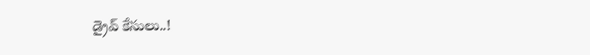డ్రైవ్ కేసులు..!